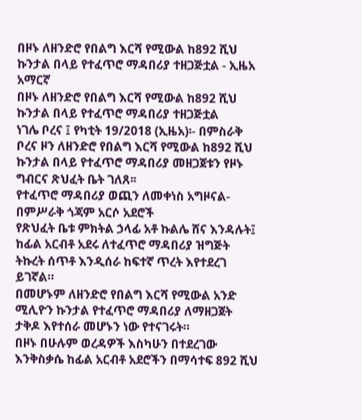በዞኑ ለዘንድሮ የበልግ እርሻ የሚውል ከ892 ሺህ ኩንታል በላይ የተፈጥሮ ማዳበሪያ ተዘጋጅቷል - ኢዜአ አማርኛ
በዞኑ ለዘንድሮ የበልግ እርሻ የሚውል ከ892 ሺህ ኩንታል በላይ የተፈጥሮ ማዳበሪያ ተዘጋጅቷል
ነገሌ ቦረና ፤ የካቲት 19/2018 (ኢዜአ)፡- በምስራቅ ቦረና ዞን ለዘንድሮ የበልግ እርሻ የሚውል ከ892 ሺህ ኩንታል በላይ የተፈጥሮ ማዳበሪያ መዘጋጀቱን የዞኑ ግብርና ጽህፈት ቤት ገለጸ፡፡
የተፈጥሮ ማዳበሪያ ወጪን ለመቀነስ አግዞናል- በምሥራቅ ጎጃም አርሶ አደሮች
የጽህፈት ቤቱ ምክትል ኃላፊ አቶ ኩልሌ ሸና እንዳሉት፤ ከፊል አርብቶ አደሩ ለተፈጥሮ ማዳበሪያ ዝግጅት ትኩረት ሰጥቶ እንዲሰራ ከፍተኛ ጥረት እየተደረገ ይገኛል።
በመሆኑም ለዘንድሮ የበልግ እርሻ የሚውል አንድ ሚሊዮን ኩንታል የተፈጥሮ ማዳበሪያ ለማዘጋጀት ታቅዶ እየተሰራ መሆኑን ነው የተናገሩት።
በዞኑ በሁሉም ወረዳዎች እስካሁን በተደረገው እንቅስቃሴ ከፊል አርብቶ አደሮችን በማሳተፍ 892 ሺህ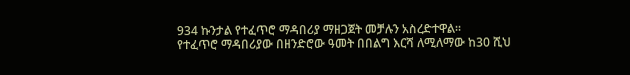934 ኩንታል የተፈጥሮ ማዳበሪያ ማዘጋጀት መቻሉን አስረድተዋል።
የተፈጥሮ ማዳበሪያው በዘንድሮው ዓመት በበልግ እርሻ ለሚለማው ከ30 ሺህ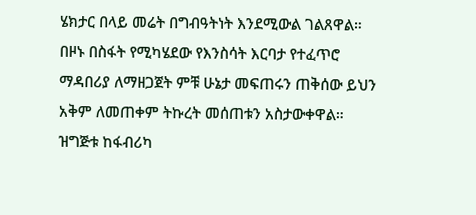ሄክታር በላይ መሬት በግብዓትነት እንደሚውል ገልጸዋል።
በዞኑ በስፋት የሚካሄደው የእንስሳት እርባታ የተፈጥሮ ማዳበሪያ ለማዘጋጀት ምቹ ሁኔታ መፍጠሩን ጠቅሰው ይህን አቅም ለመጠቀም ትኩረት መሰጠቱን አስታውቀዋል።
ዝግጅቱ ከፋብሪካ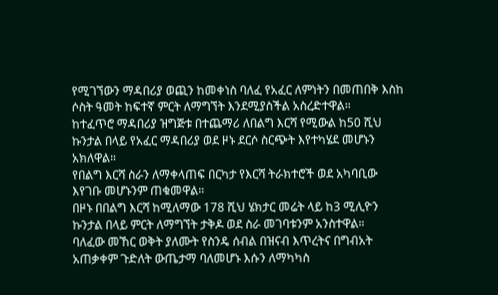የሚገኘውን ማዳበሪያ ወጪን ከመቀነስ ባለፈ የአፈር ለምነትን በመጠበቅ እስከ ሶስት ዓመት ከፍተኛ ምርት ለማግኘት እንደሚያስችል አስረድተዋል።
ከተፈጥሮ ማዳበሪያ ዝግጅቱ በተጨማሪ ለበልግ እርሻ የሚውል ከ50 ሺህ ኩንታል በላይ የአፈር ማዳበሪያ ወደ ዞኑ ደርሶ ስርጭት እየተካሄደ መሆኑን አክለዋል።
የበልግ እርሻ ስራን ለማቀላጠፍ በርካታ የእርሻ ትራክተሮች ወደ አካባቢው እየገቡ መሆኑንም ጠቁመዋል።
በዞኑ በበልግ እርሻ ከሚለማው 178 ሺህ ሄክታር መሬት ላይ ከ3 ሚሊዮን ኩንታል በላይ ምርት ለማግኘት ታቅዶ ወደ ስራ መገባቱንም አንስተዋል።
ባለፈው መኸር ወቅት ያለሙት የስንዴ ሰብል በዝናብ እጥረትና በግብአት አጠቃቀም ጉድለት ውጤታማ ባለመሆኑ እሱን ለማካካስ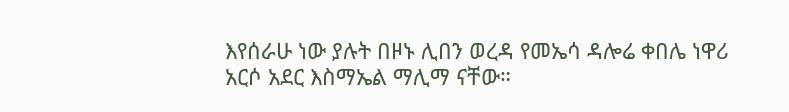እየሰራሁ ነው ያሉት በዞኑ ሊበን ወረዳ የመኤሳ ዳሎሬ ቀበሌ ነዋሪ አርሶ አደር እስማኤል ማሊማ ናቸው።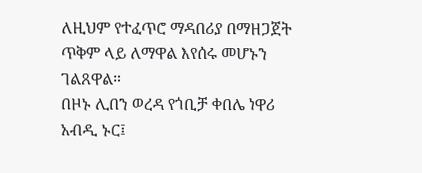ለዚህም የተፈጥሮ ማዳበሪያ በማዘጋጀት ጥቅም ላይ ለማዋል እየሰሩ መሆኑን ገልጸዋል።
በዞኑ ሊበን ወረዳ የጎቢቻ ቀበሌ ነዋሪ አብዲ ኑር፤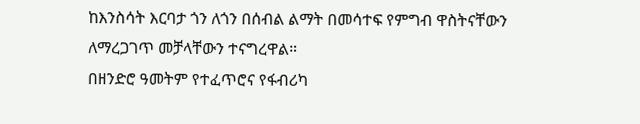ከእንስሳት እርባታ ጎን ለጎን በሰብል ልማት በመሳተፍ የምግብ ዋስትናቸውን ለማረጋገጥ መቻላቸውን ተናግረዋል።
በዘንድሮ ዓመትም የተፈጥሮና የፋብሪካ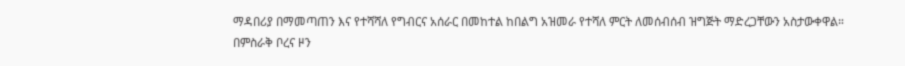ማዳበሪያ በማመጣጠን እና የተሻሻለ የግብርና አሰራር በመከተል ከበልግ አዝመራ የተሻለ ምርት ለመሰብሰብ ዝግጅት ማድረጋቸውን አስታውቀዋል።
በምስራቅ ቦረና ዞን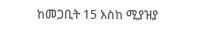ከመጋቢት 15 እስከ ሚያዝያ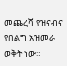መጨረሻ የዝናብና የበልግ አዝመራ ወቅት ነው።